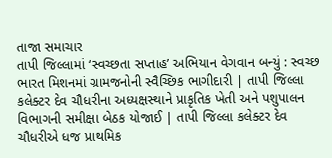તાજા સમાચાર
તાપી જિલ્લામાં ‘સ્વચ્છતા સપ્તાહ’ અભિયાન વેગવાન બન્યું : સ્વચ્છ ભારત મિશનમાં ગ્રામજનોની સ્વૈચ્છિક ભાગીદારી | તાપી જિલ્લા કલેક્ટર દેવ ચૌધરીના અધ્યક્ષસ્થાને પ્રાકૃતિક ખેતી અને પશુપાલન વિભાગની સમીક્ષા બેઠક યોજાઈ | તાપી જિલ્લા કલેક્ટર દેવ ચૌધરીએ ધજ પ્રાથમિક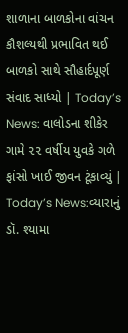શાળાના બાળકોના વાંચન કૌશલ્યથી પ્રભાવિત થઈ બાળકો સાથે સૌહાર્દપૂર્ણ સંવાદ સાધ્યો | Today’s News: વાલોડના શીકેર ગામે ૨૨ વર્ષીય યુવકે ગળે ફાંસો ખાઈ જીવન ટૂંકાવ્યું | Today’s News:વ્યારાનું ડૉ. શ્યામા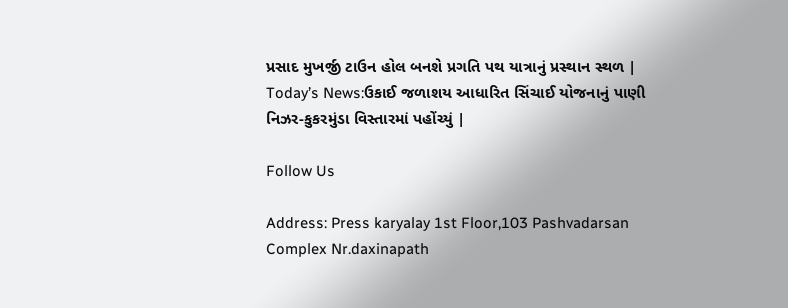પ્રસાદ મુખર્જી ટાઉન હોલ બનશે પ્રગતિ પથ યાત્રાનું પ્રસ્થાન સ્થળ | Today’s News:ઉકાઈ જળાશય આધારિત સિંચાઈ યોજનાનું પાણી નિઝર-કુકરમુંડા વિસ્તારમાં પહોંચ્યું |

Follow Us

Address: Press karyalay 1st Floor,103 Pashvadarsan Complex Nr.daxinapath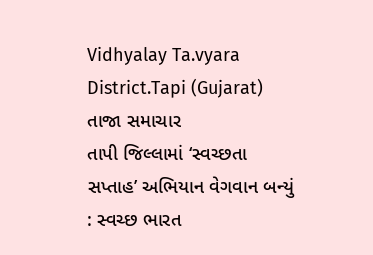Vidhyalay Ta.vyara District.Tapi (Gujarat)
તાજા સમાચાર
તાપી જિલ્લામાં ‘સ્વચ્છતા સપ્તાહ’ અભિયાન વેગવાન બન્યું : સ્વચ્છ ભારત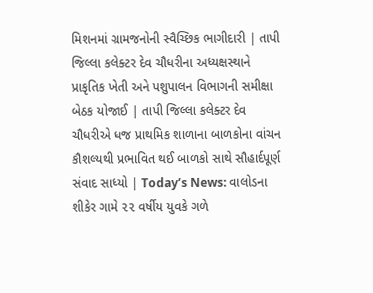મિશનમાં ગ્રામજનોની સ્વૈચ્છિક ભાગીદારી | તાપી જિલ્લા કલેક્ટર દેવ ચૌધરીના અધ્યક્ષસ્થાને પ્રાકૃતિક ખેતી અને પશુપાલન વિભાગની સમીક્ષા બેઠક યોજાઈ | તાપી જિલ્લા કલેક્ટર દેવ ચૌધરીએ ધજ પ્રાથમિક શાળાના બાળકોના વાંચન કૌશલ્યથી પ્રભાવિત થઈ બાળકો સાથે સૌહાર્દપૂર્ણ સંવાદ સાધ્યો | Today’s News: વાલોડના શીકેર ગામે ૨૨ વર્ષીય યુવકે ગળે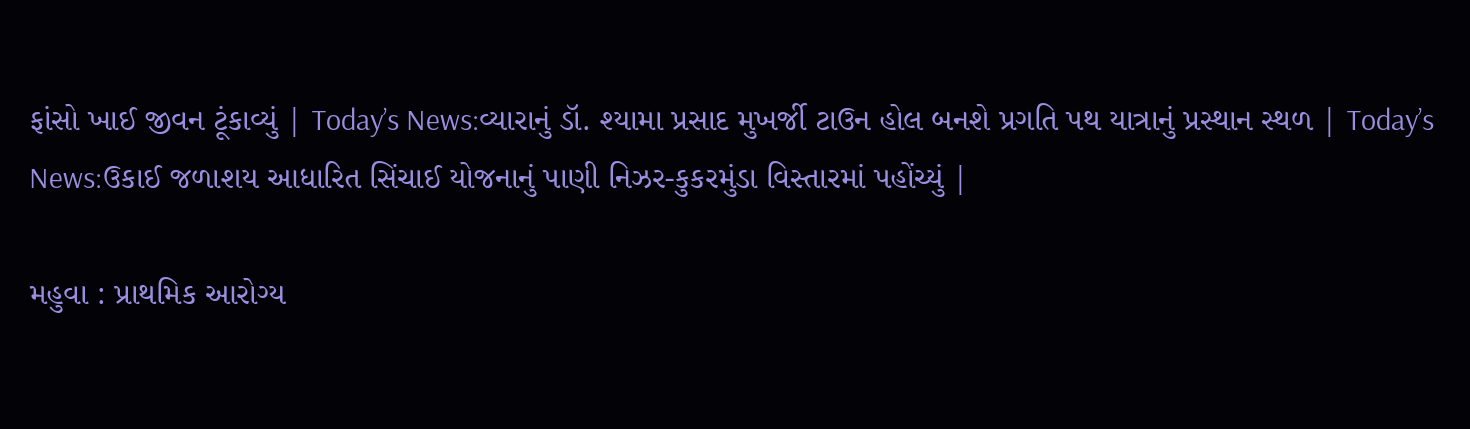ફાંસો ખાઈ જીવન ટૂંકાવ્યું | Today’s News:વ્યારાનું ડૉ. શ્યામા પ્રસાદ મુખર્જી ટાઉન હોલ બનશે પ્રગતિ પથ યાત્રાનું પ્રસ્થાન સ્થળ | Today’s News:ઉકાઈ જળાશય આધારિત સિંચાઈ યોજનાનું પાણી નિઝર-કુકરમુંડા વિસ્તારમાં પહોંચ્યું |

મહુવા : પ્રાથમિક આરોગ્ય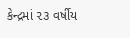કેન્દ્રમાં ૨૩ વર્ષીય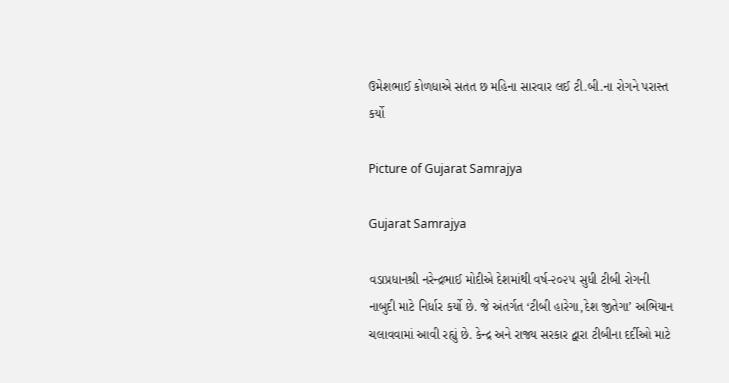ઉમેશભાઈ કોળધાએ સતત છ મહિના સારવાર લઈ ટી.બી.ના રોગને પરાસ્ત કર્યો

Picture of Gujarat Samrajya

Gujarat Samrajya

વડાપ્રધાનશ્રી નરેન્દ્રભાઈ મોદીએ દેશમાંથી વર્ષ-૨૦૨૫ સુધી ટીબી રોગની નાબુદી માટે નિર્ધાર કર્યો છે. જે અંતર્ગત ‘ટીબી હારેગા,દેશ જીતેગા’ અભિયાન ચલાવવામાં આવી રહ્યું છે. કેન્દ્ર અને રાજ્ય સરકાર દ્વારા ટીબીના દર્દીઓ માટે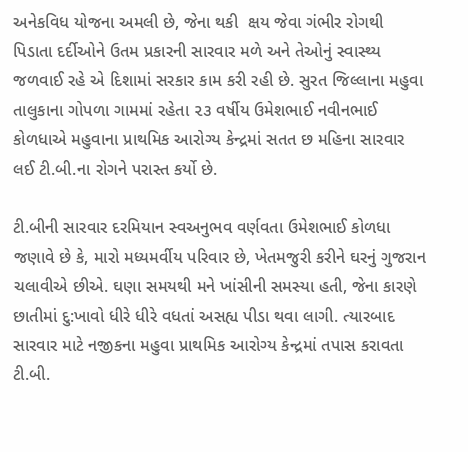અનેકવિધ યોજના અમલી છે, જેના થકી  ક્ષય જેવા ગંભીર રોગથી પિડાતા દર્દીઓને ઉતમ પ્રકારની સારવાર મળે અને તેઓનું સ્વાસ્થ્ય જળવાઈ રહે એ દિશામાં સરકાર કામ કરી રહી છે. સુરત જિલ્લાના મહુવા તાલુકાના ગોપળા ગામમાં રહેતા ૨૩ વર્ષીય ઉમેશભાઈ નવીનભાઈ કોળધાએ મહુવાના પ્રાથમિક આરોગ્ય કેન્દ્રમાં સતત છ મહિના સારવાર લઈ ટી.બી.ના રોગને પરાસ્ત કર્યો છે.

ટી.બીની સારવાર દરમિયાન સ્વઅનુભવ વર્ણવતા ઉમેશભાઈ કોળધા જણાવે છે કે, મારો મધ્યમર્વીય પરિવાર છે, ખેતમજુરી કરીને ઘરનું ગુજરાન ચલાવીએ છીએ. ઘણા સમયથી મને ખાંસીની સમસ્યા હતી, જેના કારણે છાતીમાં દુ:ખાવો ધીરે ધીરે વધતાં અસહ્ય પીડા થવા લાગી. ત્યારબાદ સારવાર માટે નજીકના મહુવા પ્રાથમિક આરોગ્ય કેન્દ્રમાં તપાસ કરાવતા ટી.બી.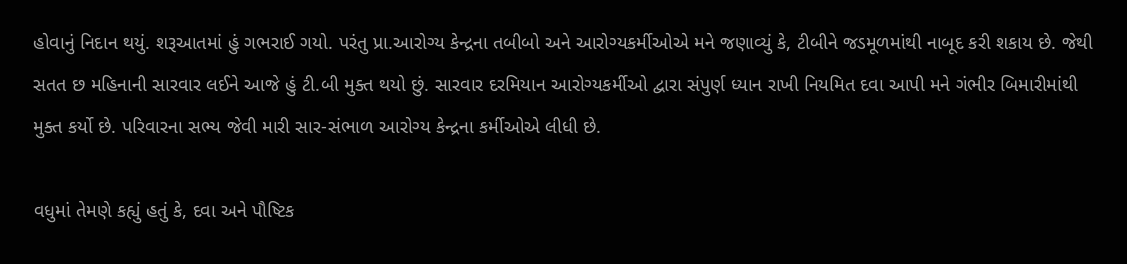હોવાનું નિદાન થયું. શરૂઆતમાં હું ગભરાઈ ગયો. પરંતુ પ્રા.આરોગ્ય કેન્દ્રના તબીબો અને આરોગ્યકર્મીઓએ મને જણાવ્યું કે, ટીબીને જડમૂળમાંથી નાબૂદ કરી શકાય છે. જેથી સતત છ મહિનાની સારવાર લઈને આજે હું ટી.બી મુક્ત થયો છું. સારવાર દરમિયાન આરોગ્યકર્મીઓ દ્વારા સંપુર્ણ ધ્યાન રાખી નિયમિત દવા આપી મને ગંભીર બિમારીમાંથી મુક્ત કર્યો છે. પરિવારના સભ્ય જેવી મારી સાર-સંભાળ આરોગ્ય કેન્દ્રના કર્મીઓએ લીધી છે.

વધુમાં તેમણે કહ્યું હતું કે, દવા અને પૌષ્ટિક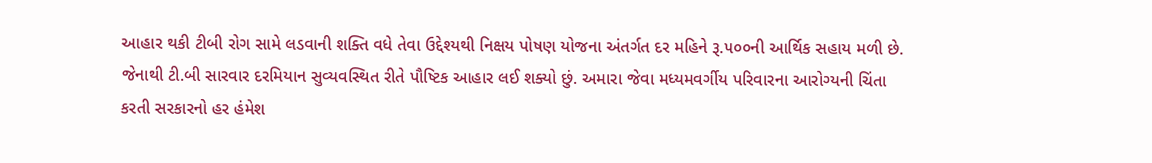આહાર થકી ટીબી રોગ સામે લડવાની શક્તિ વધે તેવા ઉદ્દેશ્યથી નિક્ષય પોષણ યોજના અંતર્ગત દર મહિને રૂ.૫૦૦ની આર્થિક સહાય મળી છે. જેનાથી ટી.બી સારવાર દરમિયાન સુવ્યવસ્થિત રીતે પૌષ્ટિક આહાર લઈ શક્યો છું. અમારા જેવા મધ્યમવર્ગીય પરિવારના આરોગ્યની ચિંતા કરતી સરકારનો હર હંમેશ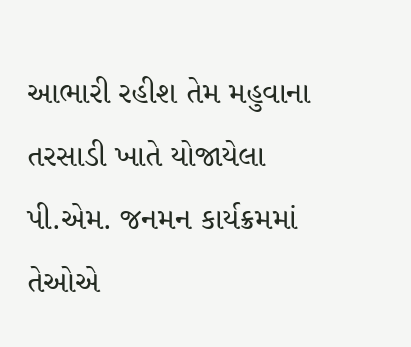આભારી રહીશ તેમ મહુવાના તરસાડી ખાતે યોજાયેલા પી.એમ. જનમન કાર્યક્રમમાં તેઓએ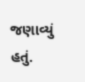જણાવ્યું હતું.